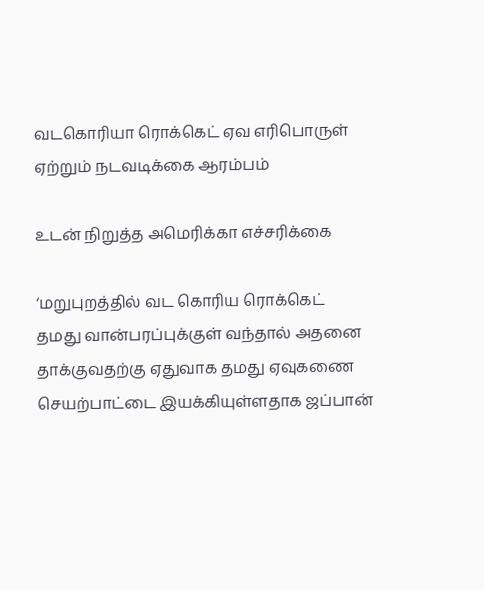வடகொரியா ரொக்கெட் ஏவ எரிபொருள் ஏற்றும் நடவடிக்கை ஆரம்பம்

உடன் நிறுத்த அமெரிக்கா எச்சரிக்கை

‘மறுபுறத்தில் வட கொரிய ரொக்கெட் தமது வான்பரப்புக்குள் வந்தால் அதனை தாக்குவதற்கு ஏதுவாக தமது ஏவுகணை செயற்பாட்டை இயக்கியுள்ளதாக ஜப்பான்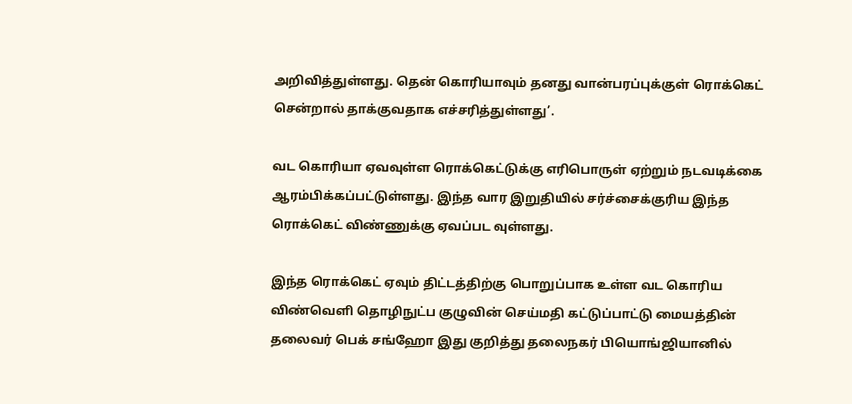அறிவித்துள்ளது. தென் கொரியாவும் தனது வான்பரப்புக்குள் ரொக்கெட் சென்றால் தாக்குவதாக எச்சரித்துள்ளது’.

வட கொரியா ஏவவுள்ள ரொக்கெட்டுக்கு எரிபொருள் ஏற்றும் நடவடிக்கை ஆரம்பிக்கப்பட்டுள்ளது. இந்த வார இறுதியில் சர்ச்சைக்குரிய இந்த ரொக்கெட் விண்ணுக்கு ஏவப்பட வுள்ளது.

இந்த ரொக்கெட் ஏவும் திட்டத்திற்கு பொறுப்பாக உள்ள வட கொரிய விண்வெளி தொழிநுட்ப குழுவின் செய்மதி கட்டுப்பாட்டு மையத்தின் தலைவர் பெக் சங்ஹோ இது குறித்து தலைநகர் பியொங்ஜியானில்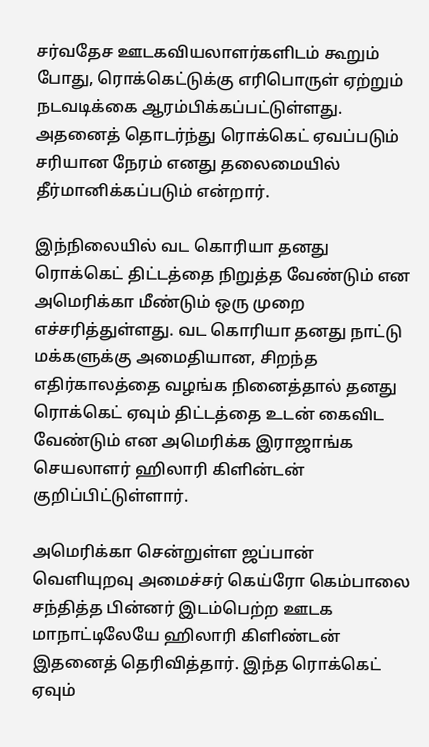சர்வதேச ஊடகவியலாளர்களிடம் கூறும் போது, ரொக்கெட்டுக்கு எரிபொருள் ஏற்றும் நடவடிக்கை ஆரம்பிக்கப்பட்டுள்ளது. அதனைத் தொடர்ந்து ரொக்கெட் ஏவப்படும் சரியான நேரம் எனது தலைமையில் தீர்மானிக்கப்படும் என்றார்.

இந்நிலையில் வட கொரியா தனது ரொக்கெட் திட்டத்தை நிறுத்த வேண்டும் என அமெரிக்கா மீண்டும் ஒரு முறை எச்சரித்துள்ளது. வட கொரியா தனது நாட்டு மக்களுக்கு அமைதியான, சிறந்த எதிர்காலத்தை வழங்க நினைத்தால் தனது ரொக்கெட் ஏவும் திட்டத்தை உடன் கைவிட வேண்டும் என அமெரிக்க இராஜாங்க செயலாளர் ஹிலாரி கிளின்டன் குறிப்பிட்டுள்ளார்.

அமெரிக்கா சென்றுள்ள ஜப்பான் வெளியுறவு அமைச்சர் கெய்ரோ கெம்பாலை சந்தித்த பின்னர் இடம்பெற்ற ஊடக மாநாட்டிலேயே ஹிலாரி கிளிண்டன் இதனைத் தெரிவித்தார். இந்த ரொக்கெட் ஏவும்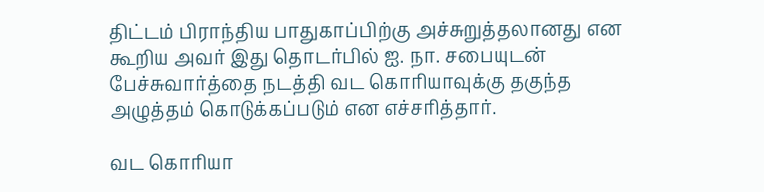திட்டம் பிராந்திய பாதுகாப்பிற்கு அச்சுறுத்தலானது என கூறிய அவர் இது தொடர்பில் ஐ. நா. சபையுடன் பேச்சுவார்த்தை நடத்தி வட கொரியாவுக்கு தகுந்த அழுத்தம் கொடுக்கப்படும் என எச்சரித்தார்.

வட கொரியா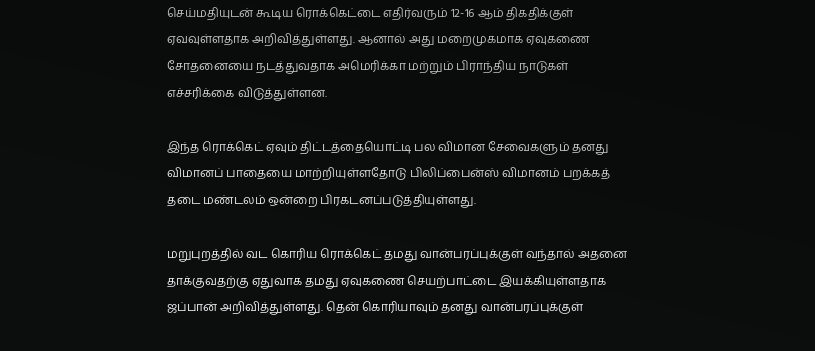செய்மதியுடன் கூடிய ரொக்கெட்டை எதிர்வரும் 12-16 ஆம் திகதிக்குள் ஏவவுள்ளதாக அறிவித்துள்ளது. ஆனால் அது மறைமுகமாக ஏவுகணை சோதனையை நடத்துவதாக அமெரிக்கா மற்றும் பிராந்திய நாடுகள் எச்சரிக்கை விடுத்துள்ளன.

இந்த ரொக்கெட் ஏவும் திட்டத்தையொட்டி பல விமான சேவைகளும் தனது விமானப் பாதையை மாற்றியுள்ளதோடு பிலிப்பைன்ஸ் விமானம் பறக்கத் தடை மண்டலம் ஒன்றை பிரகடனப்படுத்தியுள்ளது.

மறுபுறத்தில் வட கொரிய ரொக்கெட் தமது வான்பரப்புக்குள் வந்தால் அதனை தாக்குவதற்கு ஏதுவாக தமது ஏவுகணை செயற்பாட்டை இயக்கியுள்ளதாக ஜப்பான் அறிவித்துள்ளது. தென் கொரியாவும் தனது வான்பரப்புக்குள்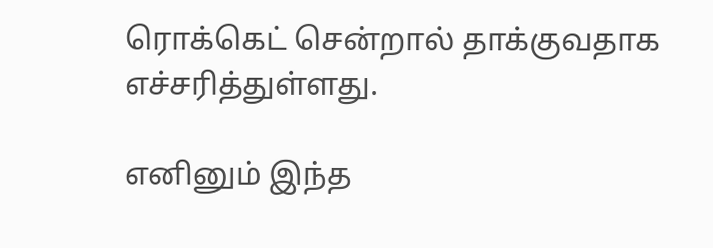ரொக்கெட் சென்றால் தாக்குவதாக எச்சரித்துள்ளது.

எனினும் இந்த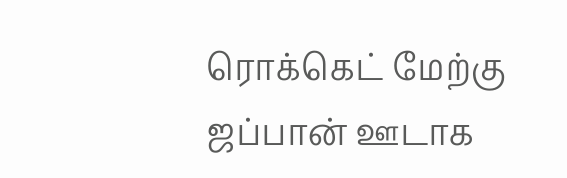ரொக்கெட் மேற்கு ஜப்பான் ஊடாக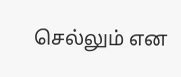செல்லும் என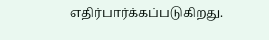எதிர்பார்க்கப்படுகிறது.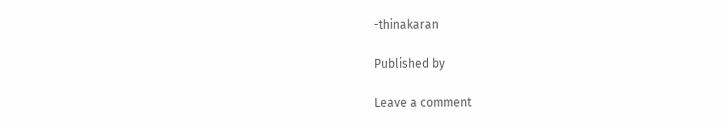-thinakaran

Published by

Leave a comment